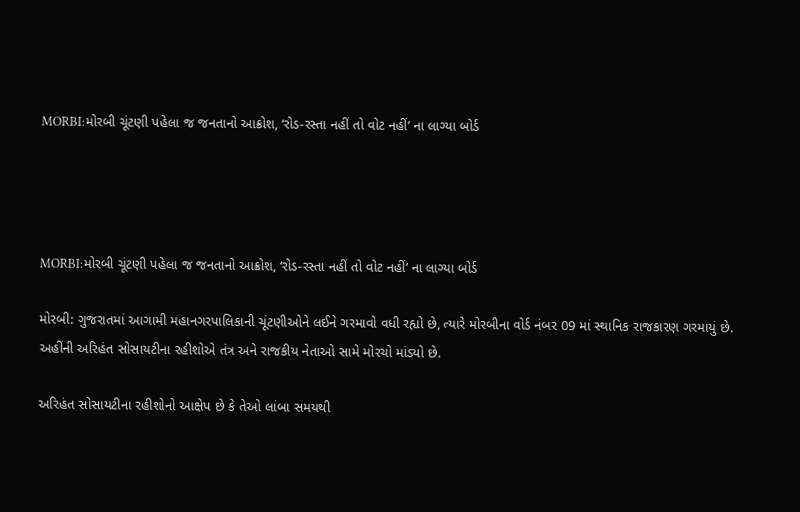MORBI:મોરબી ચૂંટણી પહેલા જ જનતાનો આક્રોશ, ‘રોડ-રસ્તા નહીં તો વોટ નહીં’ ના લાગ્યા બોર્ડ




MORBI:મોરબી ચૂંટણી પહેલા જ જનતાનો આક્રોશ, ‘રોડ-રસ્તા નહીં તો વોટ નહીં’ ના લાગ્યા બોર્ડ

મોરબી: ગુજરાતમાં આગામી મહાનગરપાલિકાની ચૂંટણીઓને લઈને ગરમાવો વધી રહ્યો છે, ત્યારે મોરબીના વોર્ડ નંબર 09 માં સ્થાનિક રાજકારણ ગરમાયું છે. અહીંની અરિહંત સોસાયટીના રહીશોએ તંત્ર અને રાજકીય નેતાઓ સામે મોરચો માંડ્યો છે.

અરિહંત સોસાયટીના રહીશોનો આક્ષેપ છે કે તેઓ લાંબા સમયથી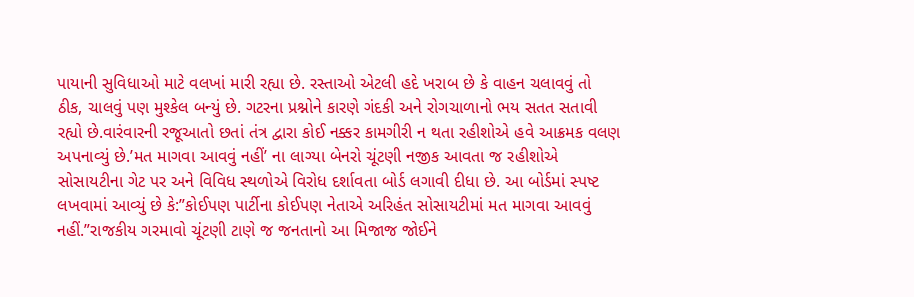પાયાની સુવિધાઓ માટે વલખાં મારી રહ્યા છે. રસ્તાઓ એટલી હદે ખરાબ છે કે વાહન ચલાવવું તો ઠીક, ચાલવું પણ મુશ્કેલ બન્યું છે. ગટરના પ્રશ્નોને કારણે ગંદકી અને રોગચાળાનો ભય સતત સતાવી રહ્યો છે.વારંવારની રજૂઆતો છતાં તંત્ર દ્વારા કોઈ નક્કર કામગીરી ન થતા રહીશોએ હવે આક્રમક વલણ અપનાવ્યું છે.’મત માગવા આવવું નહીં’ ના લાગ્યા બેનરો ચૂંટણી નજીક આવતા જ રહીશોએ સોસાયટીના ગેટ પર અને વિવિધ સ્થળોએ વિરોધ દર્શાવતા બોર્ડ લગાવી દીધા છે. આ બોર્ડમાં સ્પષ્ટ લખવામાં આવ્યું છે કે:”કોઈપણ પાર્ટીના કોઈપણ નેતાએ અરિહંત સોસાયટીમાં મત માગવા આવવું નહીં.”રાજકીય ગરમાવો ચૂંટણી ટાણે જ જનતાનો આ મિજાજ જોઈને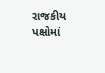રાજકીય પક્ષોમાં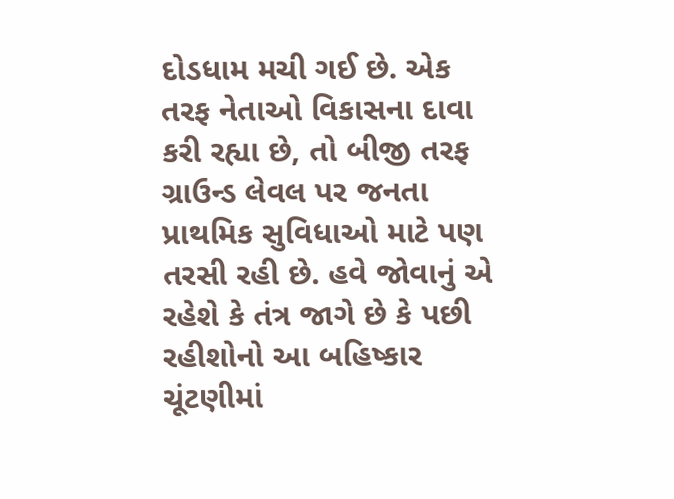દોડધામ મચી ગઈ છે. એક તરફ નેતાઓ વિકાસના દાવા કરી રહ્યા છે, તો બીજી તરફ ગ્રાઉન્ડ લેવલ પર જનતા પ્રાથમિક સુવિધાઓ માટે પણ તરસી રહી છે. હવે જોવાનું એ રહેશે કે તંત્ર જાગે છે કે પછી રહીશોનો આ બહિષ્કાર ચૂંટણીમાં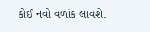કોઈ નવો વળાંક લાવશે.